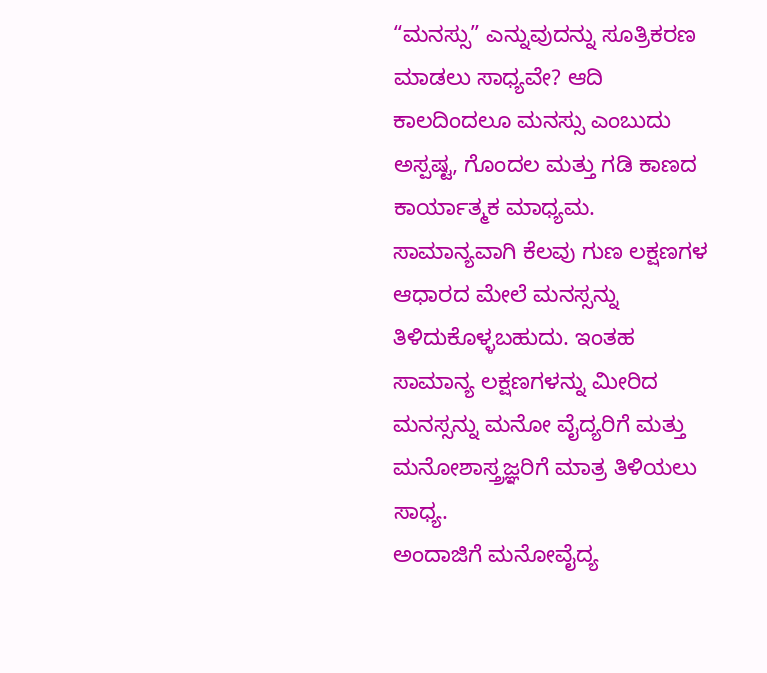“ಮನಸ್ಸು” ಎನ್ನುವುದನ್ನು ಸೂತ್ರಿಕರಣ ಮಾಡಲು ಸಾಧ್ಯವೇ? ಆದಿ ಕಾಲದಿಂದಲೂ ಮನಸ್ಸು ಎಂಬುದು ಅಸ್ಪಷ್ಟ, ಗೊಂದಲ ಮತ್ತು ಗಡಿ ಕಾಣದ ಕಾರ್ಯಾತ್ಮಕ ಮಾಧ್ಯಮ. ಸಾಮಾನ್ಯವಾಗಿ ಕೆಲವು ಗುಣ ಲಕ್ಷಣಗಳ ಆಧಾರದ ಮೇಲೆ ಮನಸ್ಸನ್ನು ತಿಳಿದುಕೊಳ್ಳಬಹುದು. ಇಂತಹ ಸಾಮಾನ್ಯ ಲಕ್ಷಣಗಳನ್ನು ಮೀರಿದ ಮನಸ್ಸನ್ನು ಮನೋ ವೈದ್ಯರಿಗೆ ಮತ್ತು ಮನೋಶಾಸ್ತ್ರಜ್ಞರಿಗೆ ಮಾತ್ರ ತಿಳಿಯಲು ಸಾಧ್ಯ.
ಅಂದಾಜಿಗೆ ಮನೋವೈದ್ಯ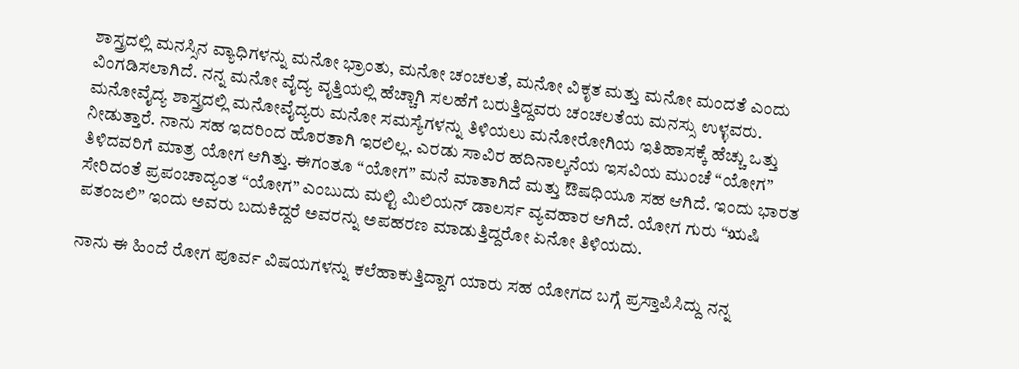ಶಾಸ್ತ್ರದಲ್ಲಿ ಮನಸ್ಸಿನ ವ್ಯಾಧಿಗಳನ್ನು ಮನೋ ಭ್ರಾಂತು, ಮನೋ ಚಂಚಲತೆ, ಮನೋ ವಿಕೃತ ಮತ್ತು ಮನೋ ಮಂದತೆ ಎಂದು ವಿಂಗಡಿಸಲಾಗಿದೆ. ನನ್ನ ಮನೋ ವೈದ್ಯ ವೃತ್ತಿಯಲ್ಲಿ ಹೆಚ್ಚಾಗಿ ಸಲಹೆಗೆ ಬರುತ್ತಿದ್ದವರು ಚಂಚಲತೆಯ ಮನಸ್ಸು ಉಳ್ಳವರು. ಮನೋವೈದ್ಯ ಶಾಸ್ತ್ರದಲ್ಲಿ ಮನೋವೈದ್ಯರು ಮನೋ ಸಮಸ್ಯೆಗಳನ್ನು ತಿಳಿಯಲು ಮನೋರೋಗಿಯ ಇತಿಹಾಸಕ್ಕೆ ಹೆಚ್ಚು ಒತ್ತು ನೀಡುತ್ತಾರೆ. ನಾನು ಸಹ ಇದರಿಂದ ಹೊರತಾಗಿ ಇರಲಿಲ್ಲ. ಎರಡು ಸಾವಿರ ಹದಿನಾಲ್ಕನೆಯ ಇಸವಿಯ ಮುಂಚೆ “ಯೋಗ” ತಿಳಿದವರಿಗೆ ಮಾತ್ರ ಯೋಗ ಆಗಿತ್ತು. ಈಗಂತೂ “ಯೋಗ” ಮನೆ ಮಾತಾಗಿದೆ ಮತ್ತು ಔಷಧಿಯೂ ಸಹ ಆಗಿದೆ. ಇಂದು ಭಾರತ ಸೇರಿದಂತೆ ಪ್ರಪಂಚಾದ್ಯಂತ “ಯೋಗ” ಎಂಬುದು ಮಲ್ಟಿ ಮಿಲಿಯನ್ ಡಾಲರ್ಸ ವ್ಯವಹಾರ ಆಗಿದೆ. ಯೋಗ ಗುರು “ಋಷಿ ಪತಂಜಲಿ” ಇಂದು ಅವರು ಬದುಕಿದ್ದರೆ ಅವರನ್ನು ಅಪಹರಣ ಮಾಡುತ್ತಿದ್ದರೋ ಏನೋ ತಿಳಿಯದು.

ನಾನು ಈ ಹಿಂದೆ ರೋಗ ಪೂರ್ವ ವಿಷಯಗಳನ್ನು ಕಲೆಹಾಕುತ್ತಿದ್ದಾಗ ಯಾರು ಸಹ ಯೋಗದ ಬಗ್ಗೆ ಪ್ರಸ್ತಾಪಿಸಿದ್ದು ನನ್ನ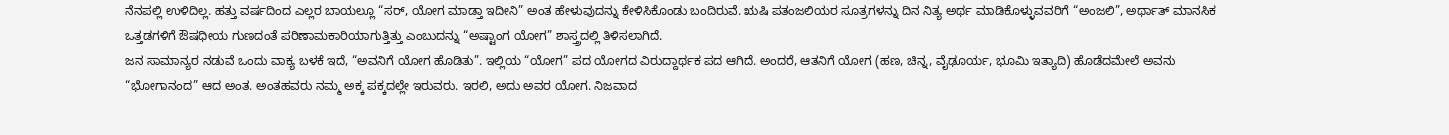ನೆನಪಲ್ಲಿ ಉಳಿದಿಲ್ಲ. ಹತ್ತು ವರ್ಷದಿಂದ ಎಲ್ಲರ ಬಾಯಲ್ಲೂ “ಸರ್, ಯೋಗ ಮಾಡ್ತಾ ಇದೀನಿ” ಅಂತ ಹೇಳುವುದನ್ನು ಕೇಳಿಸಿಕೊಂಡು ಬಂದಿರುವೆ. ಋಷಿ ಪತಂಜಲಿಯರ ಸೂತ್ರಗಳನ್ನು ದಿನ ನಿತ್ಯ ಅರ್ಥ ಮಾಡಿಕೊಳ್ಳುವವರಿಗೆ “ಅಂಜಲಿ”, ಅರ್ಥಾತ್ ಮಾನಸಿಕ ಒತ್ತಡಗಳಿಗೆ ಔಷಧೀಯ ಗುಣದಂತೆ ಪರಿಣಾಮಕಾರಿಯಾಗುತ್ತಿತ್ತು ಎಂಬುದನ್ನು “ಅಷ್ಟಾಂಗ ಯೋಗ” ಶಾಸ್ತ್ರದಲ್ಲಿ ತಿಳಿಸಲಾಗಿದೆ.
ಜನ ಸಾಮಾನ್ಯರ ನಡುವೆ ಒಂದು ವಾಕ್ಯ ಬಳಕೆ ಇದೆ, “ಅವನಿಗೆ ಯೋಗ ಹೊಡಿತು”. ಇಲ್ಲಿಯ “ಯೋಗ” ಪದ ಯೋಗದ ವಿರುದ್ದಾರ್ಥಕ ಪದ ಆಗಿದೆ. ಅಂದರೆ, ಆತನಿಗೆ ಯೋಗ (ಹಣ, ಚಿನ್ನ, ವೈಢೂರ್ಯ, ಭೂಮಿ ಇತ್ಯಾದಿ) ಹೊಡೆದಮೇಲೆ ಅವನು “ಭೋಗಾನಂದ” ಆದ ಅಂತ. ಅಂತಹವರು ನಮ್ಮ ಅಕ್ಕ ಪಕ್ಕದಲ್ಲೇ ಇರುವರು. ಇರಲಿ, ಅದು ಅವರ ಯೋಗ. ನಿಜವಾದ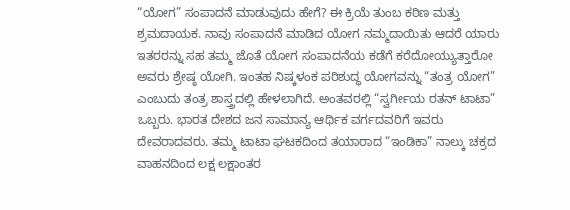“ಯೋಗ” ಸಂಪಾದನೆ ಮಾಡುವುದು ಹೇಗೆ? ಈ ಕ್ರಿಯೆ ತುಂಬ ಕಠಿಣ ಮತ್ತು ಶ್ರಮದಾಯಕ. ನಾವು ಸಂಪಾದನೆ ಮಾಡಿದ ಯೋಗ ನಮ್ಮದಾಯಿತು ಆದರೆ ಯಾರು ಇತರರನ್ನು ಸಹ ತಮ್ಮ ಜೊತೆ ಯೋಗ ಸಂಪಾದನೆಯ ಕಡೆಗೆ ಕರೆದೋಯ್ಯುತ್ತಾರೋ ಅವರು ಶ್ರೇಷ್ಠ ಯೋಗಿ. ಇಂತಹ ನಿಷ್ಕಳಂಕ ಪರಿಶುದ್ಧ ಯೋಗವನ್ನು “ತಂತ್ರ ಯೋಗ” ಎಂಬುದು ತಂತ್ರ ಶಾಸ್ತ್ರದಲ್ಲಿ ಹೇಳಲಾಗಿದೆ. ಅಂತವರಲ್ಲಿ “ಸ್ವರ್ಗೀಯ ರತನ್ ಟಾಟಾ” ಒಬ್ಬರು. ಭಾರತ ದೇಶದ ಜನ ಸಾಮಾನ್ಯ ಆರ್ಥಿಕ ವರ್ಗದವರಿಗೆ ಇವರು ದೇವರಾದವರು. ತಮ್ಮ ಟಾಟಾ ಘಟಕದಿಂದ ತಯಾರಾದ “ಇಂಡಿಕಾ” ನಾಲ್ಕು ಚಕ್ರದ ವಾಹನದಿಂದ ಲಕ್ಷ ಲಕ್ಷಾಂತರ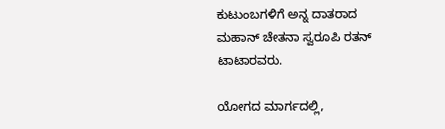ಕುಟುಂಬಗಳಿಗೆ ಅನ್ನ ದಾತರಾದ ಮಹಾನ್ ಚೇತನಾ ಸ್ವರೂಪಿ ರತನ್ ಟಾಟಾರವರು.

ಯೋಗದ ಮಾರ್ಗದಲ್ಲಿ,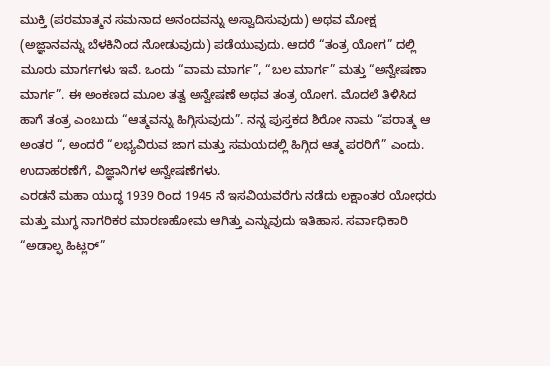ಮುಕ್ತಿ (ಪರಮಾತ್ಮನ ಸಮನಾದ ಅನಂದವನ್ನು ಅಸ್ವಾದಿಸುವುದು) ಅಥವ ಮೋಕ್ಷ (ಅಜ್ಞಾನವನ್ನು ಬೆಳಕಿನಿಂದ ನೋಡುವುದು) ಪಡೆಯುವುದು. ಆದರೆ “ತಂತ್ರ ಯೋಗ” ದಲ್ಲಿ ಮೂರು ಮಾರ್ಗಗಳು ಇವೆ. ಒಂದು “ವಾಮ ಮಾರ್ಗ”, “ಬಲ ಮಾರ್ಗ” ಮತ್ತು “ಅನ್ವೇಷಣಾ ಮಾರ್ಗ”. ಈ ಅಂಕಣದ ಮೂಲ ತತ್ವ ಅನ್ವೇಷಣೆ ಅಥವ ತಂತ್ರ ಯೋಗ. ಮೊದಲೆ ತಿಳಿಸಿದ ಹಾಗೆ ತಂತ್ರ ಎಂಬುದು “ಆತ್ಮವನ್ನು ಹಿಗ್ಗಿಸುವುದು”. ನನ್ನ ಪುಸ್ತಕದ ಶಿರೋ ನಾಮ “ಪರಾತ್ಮ ಆ ಅಂತರ “, ಅಂದರೆ “ಲಭ್ಯವಿರುವ ಜಾಗ ಮತ್ತು ಸಮಯದಲ್ಲಿ ಹಿಗ್ಗಿದ ಆತ್ಮ ಪರರಿಗೆ” ಎಂದು. ಉದಾಹರಣೆಗೆ, ವಿಜ್ಞಾನಿಗಳ ಅನ್ವೇಷಣೆಗಳು.
ಎರಡನೆ ಮಹಾ ಯುದ್ಧ 1939 ರಿಂದ 1945 ನೆ ಇಸವಿಯವರೆಗು ನಡೆದು ಲಕ್ಷಾಂತರ ಯೋಧರು ಮತ್ತು ಮುಗ್ಧ ನಾಗರಿಕರ ಮಾರಣಹೋಮ ಆಗಿತ್ತು ಎನ್ನುವುದು ಇತಿಹಾಸ. ಸರ್ವಾಧಿಕಾರಿ “ಅಡಾಲ್ಫ ಹಿಟ್ಲರ್”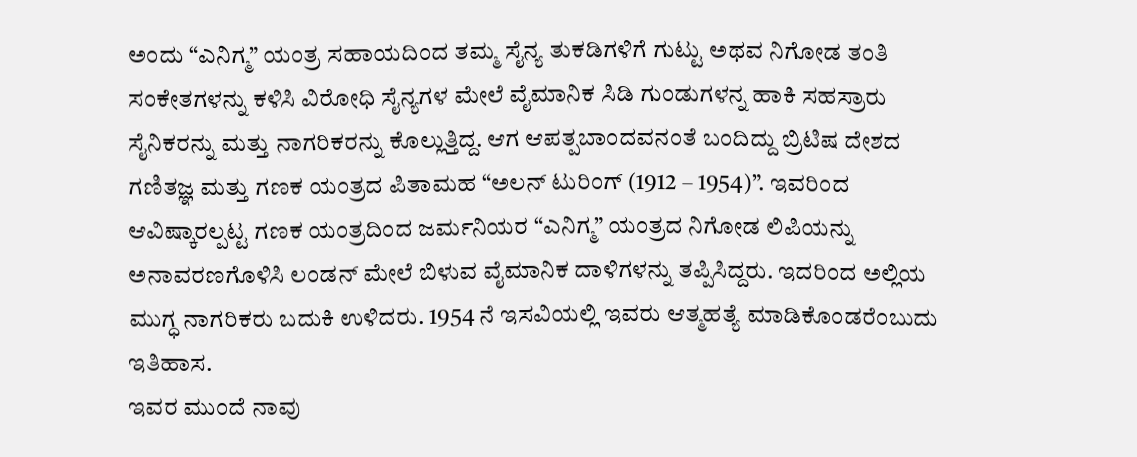ಅಂದು “ಎನಿಗ್ಮ” ಯಂತ್ರ ಸಹಾಯದಿಂದ ತಮ್ಮ ಸೈನ್ಯ ತುಕಡಿಗಳಿಗೆ ಗುಟ್ಟು ಅಥವ ನಿಗೋಡ ತಂತಿ ಸಂಕೇತಗಳನ್ನು ಕಳಿಸಿ ವಿರೋಧಿ ಸೈನ್ಯಗಳ ಮೇಲೆ ವೈಮಾನಿಕ ಸಿಡಿ ಗುಂಡುಗಳನ್ನ ಹಾಕಿ ಸಹಸ್ರಾರು ಸೈನಿಕರನ್ನು ಮತ್ತು ನಾಗರಿಕರನ್ನು ಕೊಲ್ಲುತ್ತಿದ್ದ. ಆಗ ಆಪತ್ಪಬಾಂದವನಂತೆ ಬಂದಿದ್ದು ಬ್ರಿಟಿಷ ದೇಶದ ಗಣಿತಜ್ಞ ಮತ್ತು ಗಣಕ ಯಂತ್ರದ ಪಿತಾಮಹ “ಅಲನ್ ಟುರಿಂಗ್ (1912 – 1954)”. ಇವರಿಂದ ಆವಿಷ್ಕಾರಲ್ಪಟ್ಟ ಗಣಕ ಯಂತ್ರದಿಂದ ಜರ್ಮನಿಯರ “ಎನಿಗ್ಮ” ಯಂತ್ರದ ನಿಗೋಡ ಲಿಪಿಯನ್ನು ಅನಾವರಣಗೊಳಿಸಿ ಲಂಡನ್ ಮೇಲೆ ಬಿಳುವ ವೈಮಾನಿಕ ದಾಳಿಗಳನ್ನು ತಪ್ಪಿಸಿದ್ದರು. ಇದರಿಂದ ಅಲ್ಲಿಯ ಮುಗ್ಧ ನಾಗರಿಕರು ಬದುಕಿ ಉಳಿದರು. 1954 ನೆ ಇಸವಿಯಲ್ಲಿ ಇವರು ಆತ್ಮಹತ್ಯೆ ಮಾಡಿಕೊಂಡರೆಂಬುದು ಇತಿಹಾಸ.
ಇವರ ಮುಂದೆ ನಾವು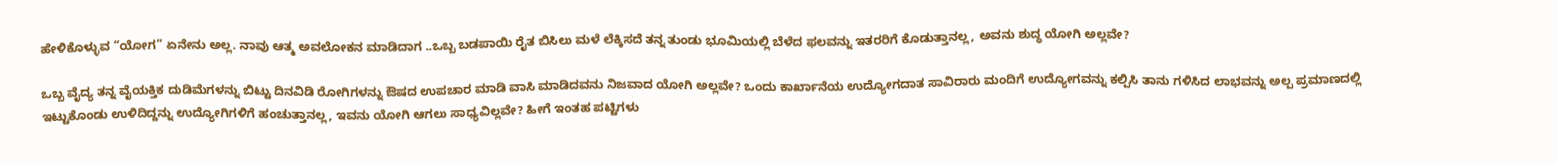ಹೇಳಿಕೊಳ್ಳುವ “ಯೋಗ” ಏನೇನು ಅಲ್ಲ. ನಾವು ಆತ್ಮ ಅವಲೋಕನ ಮಾಡಿದಾಗ ..ಒಬ್ಬ ಬಡಪಾಯಿ ರೈತ ಬಿಸಿಲು ಮಳೆ ಲೆಕ್ಕಿಸದೆ ತನ್ನ ತುಂಡು ಭೂಮಿಯಲ್ಲಿ ಬೆಳೆದ ಫಲವನ್ನು ಇತರರಿಗೆ ಕೊಡುತ್ತಾನಲ್ಲ, ಅವನು ಶುದ್ಧ ಯೋಗಿ ಅಲ್ಲವೇ?

ಒಬ್ಬ ವೈದ್ಯ ತನ್ನ ವೈಯಕ್ತಿಕ ದುಡಿಮೆಗಳನ್ನು ಬಿಟ್ಟು ದಿನವಿಡಿ ರೋಗಿಗಳನ್ನು ಔಷದ ಉಪಚಾರ ಮಾಡಿ ವಾಸಿ ಮಾಡಿದವನು ನಿಜವಾದ ಯೋಗಿ ಅಲ್ಲವೇ? ಒಂದು ಕಾರ್ಖಾನೆಯ ಉದ್ಯೋಗದಾತ ಸಾವಿರಾರು ಮಂದಿಗೆ ಉದ್ಯೋಗವನ್ನು ಕಲ್ಪಿಸಿ ತಾನು ಗಳಿಸಿದ ಲಾಭವನ್ನು ಅಲ್ಪ ಪ್ರಮಾಣದಲ್ಲಿ ಇಟ್ಟುಕೊಂಡು ಉಳಿದಿದ್ದನ್ನು ಉದ್ಯೋಗಿಗಳಿಗೆ ಹಂಚುತ್ತಾನಲ್ಲ, ಇವನು ಯೋಗಿ ಆಗಲು ಸಾಧ್ಯವಿಲ್ಲವೇ? ಹೀಗೆ ಇಂತಹ ಪಟ್ಟಿಗಳು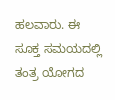ಹಲವಾರು. ಈ ಸೂಕ್ತ ಸಮಯದಲ್ಲಿ ತಂತ್ರ ಯೋಗದ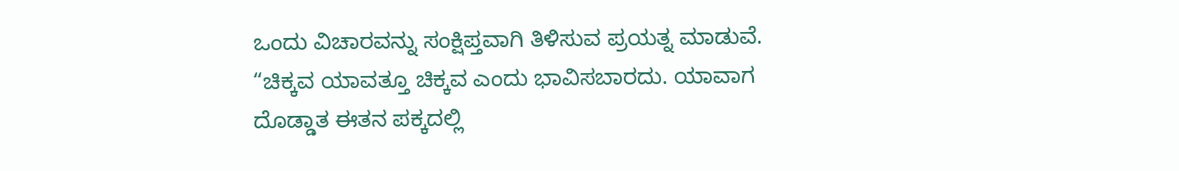ಒಂದು ವಿಚಾರವನ್ನು ಸಂಕ್ಷಿಪ್ತವಾಗಿ ತಿಳಿಸುವ ಪ್ರಯತ್ನ ಮಾಡುವೆ.
“ಚಿಕ್ಕವ ಯಾವತ್ತೂ ಚಿಕ್ಕವ ಎಂದು ಭಾವಿಸಬಾರದು. ಯಾವಾಗ ದೊಡ್ಡಾತ ಈತನ ಪಕ್ಕದಲ್ಲಿ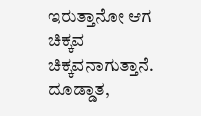ಇರುತ್ತಾನೋ ಆಗ ಚಿಕ್ಕವ ಚಿಕ್ಕವನಾಗುತ್ತಾನೆ. ದೂಡ್ಡಾತ,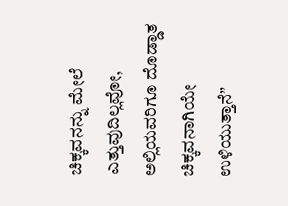ಚಿಕ್ಕವನನ್ನು ಮೇಲೆ ಎತ್ತುವುದಿಲ್ಲವೋ, ಅಲ್ಲಿಯವರಿಗೂ ದೊಡ್ಡಾತ ಚಿಕ್ಕವನಾಗಿಯೇ ಉಳಿಯುತ್ತಾನೆ”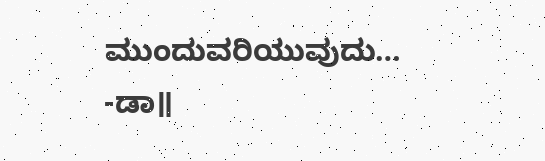ಮುಂದುವರಿಯುವುದು…
-ಡಾ॥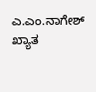ಎ.ಎಂ.ನಾಗೇಶ್
ಖ್ಯಾತ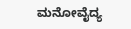ಮನೋವೈದ್ಯ